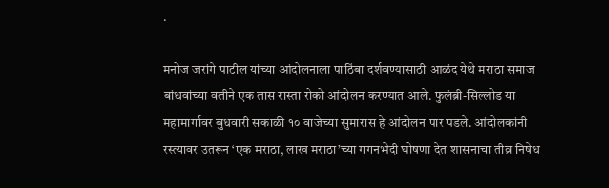.

मनोज जरांगे पाटील यांच्या आंदोलनाला पाठिंबा दर्शवण्यासाठी आळंद येथे मराठा समाज बांधवांच्या वतीने एक तास रास्ता रोको आंदोलन करण्यात आले. फुलंब्री-सिल्लोड या महामार्गावर बुधवारी सकाळी १० वाजेच्या सुमारास हे आंदोलन पार पडले. आंदोलकांनी रस्त्यावर उतरून ‘एक मराठा, लाख मराठा’च्या गगनभेदी घोषणा देत शासनाचा तीव्र निषेध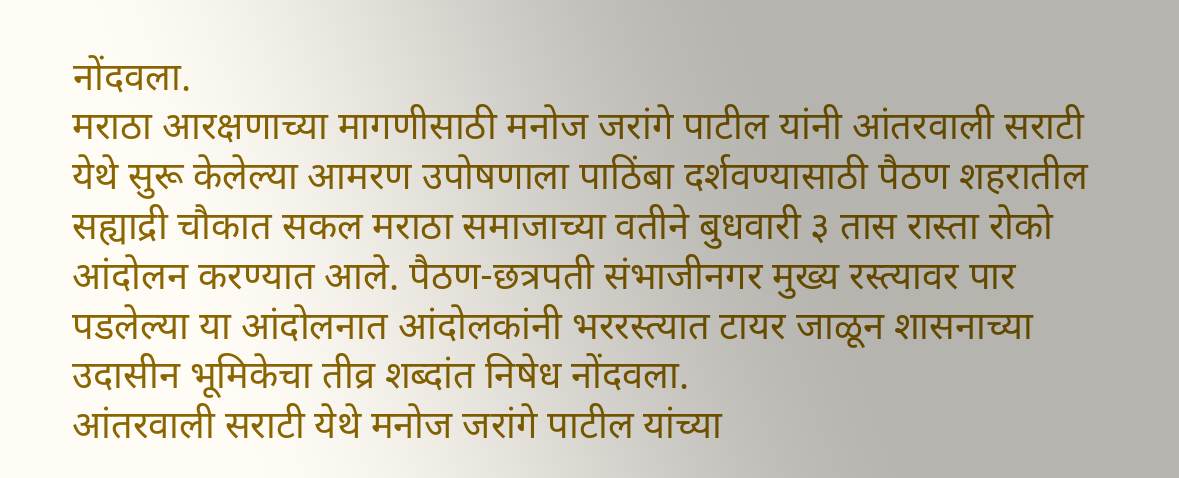नोंदवला.
मराठा आरक्षणाच्या मागणीसाठी मनोज जरांगे पाटील यांनी आंतरवाली सराटी येथे सुरू केलेल्या आमरण उपोषणाला पाठिंबा दर्शवण्यासाठी पैठण शहरातील सह्याद्री चौकात सकल मराठा समाजाच्या वतीने बुधवारी ३ तास रास्ता रोको आंदोलन करण्यात आले. पैठण-छत्रपती संभाजीनगर मुख्य रस्त्यावर पार पडलेल्या या आंदोलनात आंदोलकांनी भररस्त्यात टायर जाळून शासनाच्या उदासीन भूमिकेचा तीव्र शब्दांत निषेध नोंदवला.
आंतरवाली सराटी येथे मनोज जरांगे पाटील यांच्या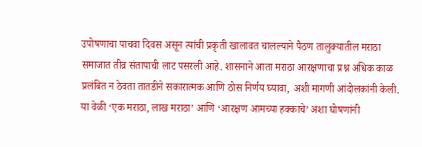उपोषणाचा पाचवा दिवस असून त्यांची प्रकृती खालावत चालल्याने पैठण तालुक्यातील मराठा समाजात तीव्र संतापाची लाट पसरली आहे. शासनाने आता मराठा आरक्षणाचा प्रश्न अधिक काळ प्रलंबित न ठेवता तातडीने सकारात्मक आणि ठोस निर्णय घ्यावा, अशी मागणी आंदोलकांनी केली. या वेळी ‘एक मराठा, लाख मराठा’ आणि ‘आरक्षण आमच्या हक्काचे’ अशा घोषणांनी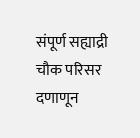संपूर्ण सह्याद्री चौक परिसर दणाणून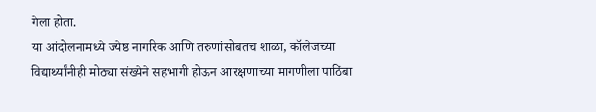गेला होता.
या आंदोलनामध्ये ज्येष्ठ नागरिक आणि तरुणांसोबतच शाळा, कॉलेजच्या विद्यार्थ्यांनीही मोठ्या संख्येने सहभागी होऊन आरक्षणाच्या मागणीला पाठिंबा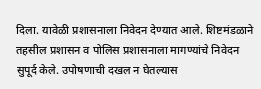दिला. यावेळी प्रशासनाला निवेदन देण्यात आले. शिष्टमंडळाने तहसील प्रशासन व पोलिस प्रशासनाला मागण्यांचे निवेदन सुपूर्द केले. उपोषणाची दखल न घेतल्यास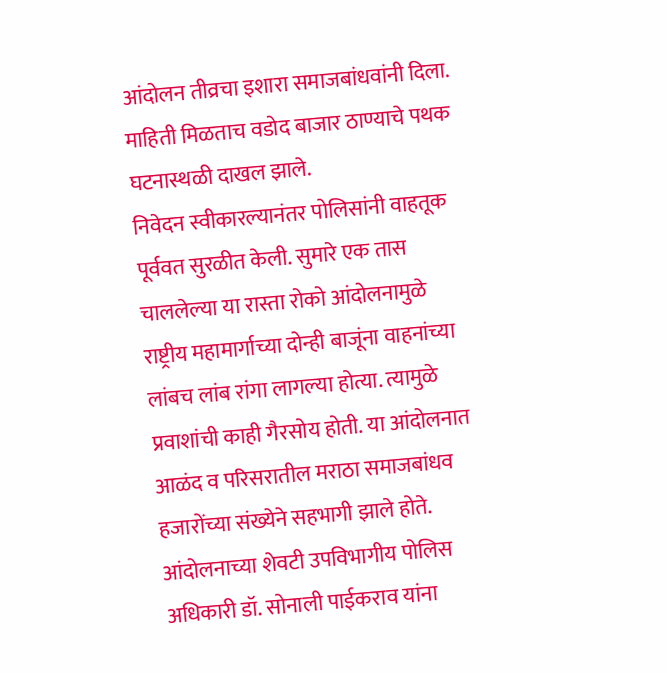आंदोलन तीव्रचा इशारा समाजबांधवांनी दिला. माहिती मिळताच वडोद बाजार ठाण्याचे पथक घटनास्थळी दाखल झाले.
निवेदन स्वीकारल्यानंतर पोलिसांनी वाहतूक पूर्ववत सुरळीत केली. सुमारे एक तास चाललेल्या या रास्ता रोको आंदोलनामुळे राष्ट्रीय महामार्गाच्या दोन्ही बाजूंना वाहनांच्या लांबच लांब रांगा लागल्या होत्या. त्यामुळे प्रवाशांची काही गैरसोय होती. या आंदोलनात आळंद व परिसरातील मराठा समाजबांधव हजारोंच्या संख्येने सहभागी झाले होते.
आंदोलनाच्या शेवटी उपविभागीय पोलिस अधिकारी डॉ. सोनाली पाईकराव यांना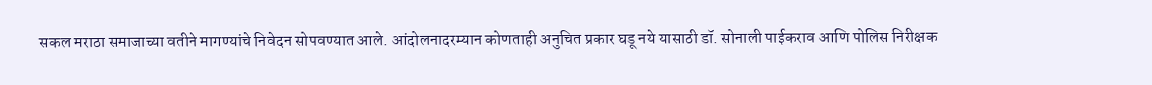सकल मराठा समाजाच्या वतीने मागण्यांचे निवेदन सोपवण्यात आले. आंदोलनादरम्यान कोणताही अनुचित प्रकार घडू नये यासाठी डॉ. सोनाली पाईकराव आणि पोलिस निरीक्षक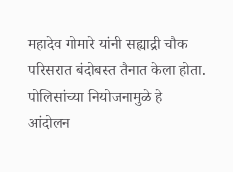महादेव गोमारे यांनी सह्याद्री चौक परिसरात बंदोबस्त तैनात केला होता. पोलिसांच्या नियोजनामुळे हे आंदोलन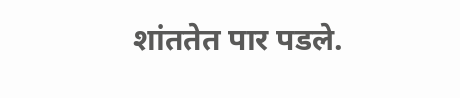शांततेत पार पडले.